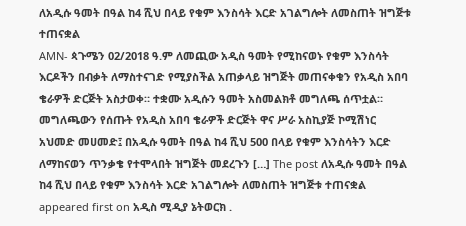ለአዲሱ ዓመት በዓል ከ4 ሺህ በላይ የቁም እንስሳት እርድ አገልግሎት ለመስጠት ዝግጅቱ ተጠናቋል
AMN- ጳጉሜን 02/2018 ዓ.ም ለመጪው አዲስ ዓመት የሚከናወኑ የቁም እንስሳት እርዶችን በብቃት ለማስተናገድ የሚያስችል አጠቃላይ ዝግጅት መጠናቀቁን የአዲስ አበባ ቄራዎች ድርጅት አስታወቀ። ተቋሙ አዲሱን ዓመት አስመልክቶ መግለጫ ሰጥቷል። መግለጫውን የሰጡት የአዲስ አበባ ቄራዎች ድርጅት ዋና ሥራ አስኪያጅ ኮሚሽነር አህመድ መሀመድ፤ በአዲሱ ዓመት በዓል ከ4 ሺህ 500 በላይ የቁም እንስሳትን እርድ ለማከናወን ጥንቃቄ የተሞላበት ዝግጅት መደረጉን […] The post ለአዲሱ ዓመት በዓል ከ4 ሺህ በላይ የቁም እንስሳት እርድ አገልግሎት ለመስጠት ዝግጅቱ ተጠናቋል appeared first on አዲስ ሚዲያ ኔትወርክ .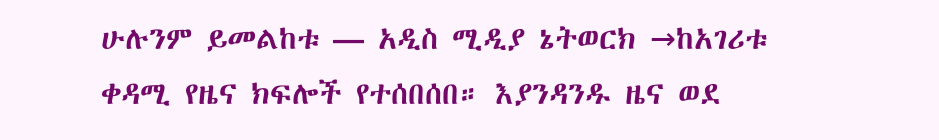ሁሉንም ይመልከቱ — አዲስ ሚዲያ ኔትወርክ →ከአገሪቱ ቀዳሚ የዜና ክፍሎች የተሰበሰበ። እያንዳንዱ ዜና ወደ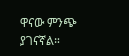ዋናው ምንጭ ያገናኛል።